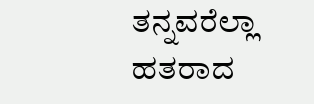ತನ್ನವರೆಲ್ಲಾ ಹತರಾದ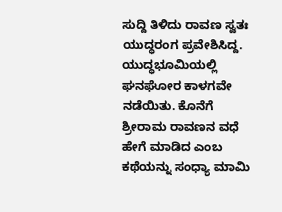ಸುದ್ದಿ ತಿಳಿದು ರಾವಣ ಸ್ವತಃ ಯುದ್ಧರಂಗ ಪ್ರವೇಶಿಸಿದ್ದ. ಯುದ್ಧಭೂಮಿಯಲ್ಲಿ ಘನಘೋರ ಕಾಳಗವೇ ನಡೆಯಿತು. ಕೊನೆಗೆ ಶ್ರೀರಾಮ ರಾವಣನ ವಧೆ ಹೇಗೆ ಮಾಡಿದ ಎಂಬ ಕಥೆಯನ್ನು ಸಂಧ್ಯಾ ಮಾಮಿ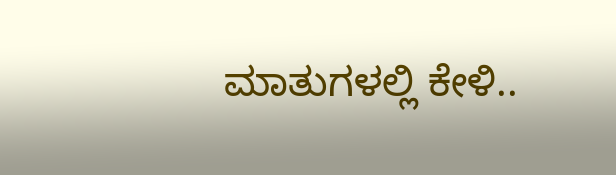ಮಾತುಗಳಲ್ಲಿ ಕೇಳಿ..